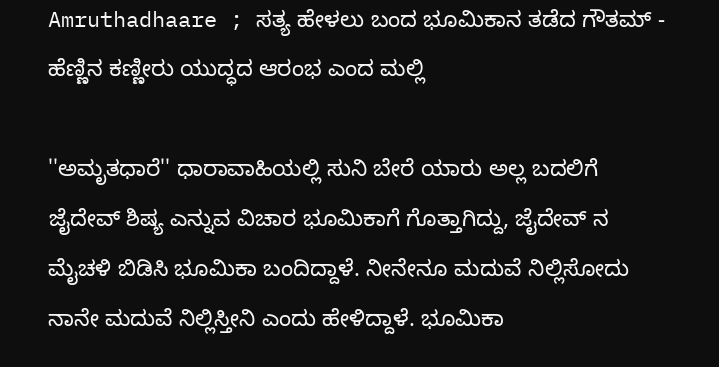Amruthadhaare ; ಸತ್ಯ ಹೇಳಲು ಬಂದ ಭೂಮಿಕಾನ ತಡೆದ ಗೌತಮ್ - ಹೆಣ್ಣಿನ ಕಣ್ಣೀರು ಯುದ್ಧದ ಆರಂಭ ಎಂದ ಮಲ್ಲಿ

''ಅಮೃತಧಾರೆ'' ಧಾರಾವಾಹಿಯಲ್ಲಿ ಸುನಿ ಬೇರೆ ಯಾರು ಅಲ್ಲ ಬದಲಿಗೆ ಜೈದೇವ್ ಶಿಷ್ಯ ಎನ್ನುವ ವಿಚಾರ ಭೂಮಿಕಾಗೆ ಗೊತ್ತಾಗಿದ್ದು, ಜೈದೇವ್ ನ ಮೈಚಳಿ ಬಿಡಿಸಿ ಭೂಮಿಕಾ ಬಂದಿದ್ದಾಳೆ. ನೀನೇನೂ ಮದುವೆ ನಿಲ್ಲಿಸೋದು ನಾನೇ ಮದುವೆ ನಿಲ್ಲಿಸ್ತೀನಿ ಎಂದು ಹೇಳಿದ್ದಾಳೆ. ಭೂಮಿಕಾ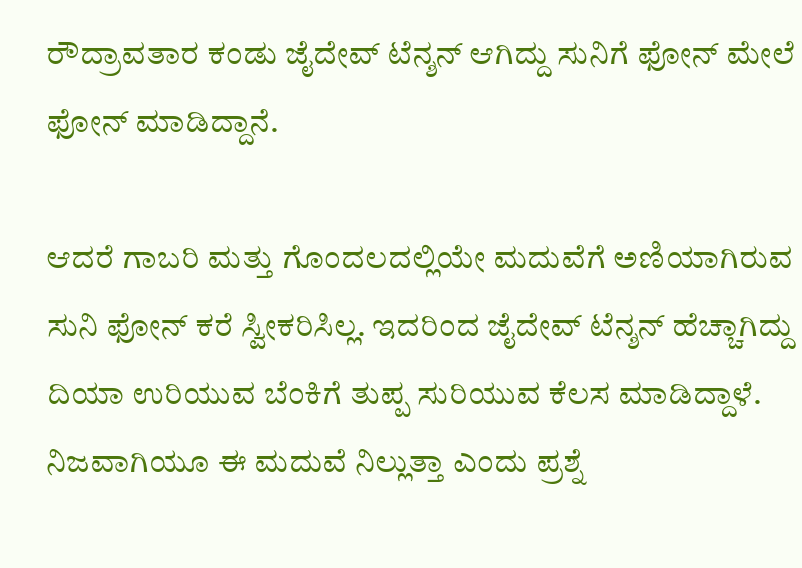ರೌದ್ರಾವತಾರ ಕಂಡು ಜೈದೇವ್ ಟೆನ್ಶನ್ ಆಗಿದ್ದು ಸುನಿಗೆ ಫೋನ್ ಮೇಲೆ ಫೋನ್ ಮಾಡಿದ್ದಾನೆ.

ಆದರೆ ಗಾಬರಿ ಮತ್ತು ಗೊಂದಲದಲ್ಲಿಯೇ ಮದುವೆಗೆ ಅಣಿಯಾಗಿರುವ ಸುನಿ ಫೋನ್ ಕರೆ ಸ್ವೀಕರಿಸಿಲ್ಲ. ಇದರಿಂದ ಜೈದೇವ್ ಟೆನ್ಶನ್ ಹೆಚ್ಚಾಗಿದ್ದು ದಿಯಾ ಉರಿಯುವ ಬೆಂಕಿಗೆ ತುಪ್ಪ ಸುರಿಯುವ ಕೆಲಸ ಮಾಡಿದ್ದಾಳೆ. ನಿಜವಾಗಿಯೂ ಈ ಮದುವೆ ನಿಲ್ಲುತ್ತಾ ಎಂದು ಪ್ರಶ್ನೆ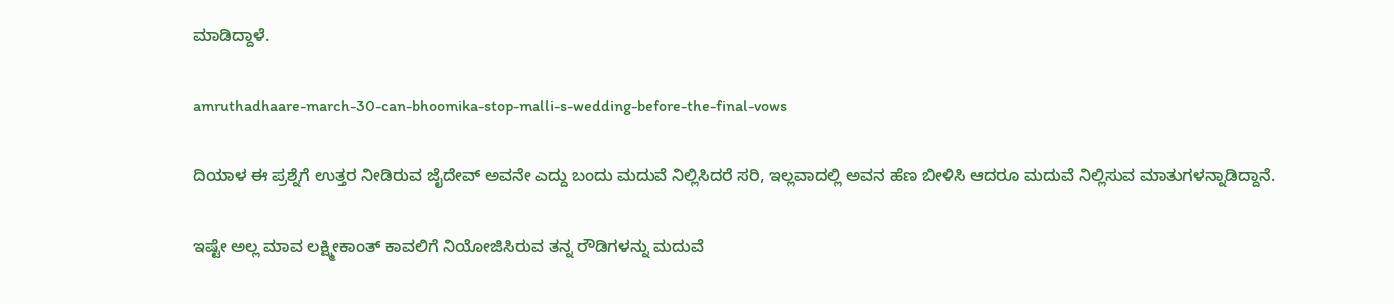ಮಾಡಿದ್ದಾಳೆ.

amruthadhaare-march-30-can-bhoomika-stop-malli-s-wedding-before-the-final-vows

ದಿಯಾಳ ಈ ಪ್ರಶ್ನೆಗೆ ಉತ್ತರ ನೀಡಿರುವ ಜೈದೇವ್ ಅವನೇ ಎದ್ದು ಬಂದು ಮದುವೆ ನಿಲ್ಲಿಸಿದರೆ ಸರಿ, ಇಲ್ಲವಾದಲ್ಲಿ ಅವನ ಹೆಣ ಬೀಳಿಸಿ ಆದರೂ ಮದುವೆ ನಿಲ್ಲಿಸುವ ಮಾತುಗಳನ್ನಾಡಿದ್ದಾನೆ.

ಇಷ್ಟೇ ಅಲ್ಲ ಮಾವ ಲಕ್ಷ್ಮೀಕಾಂತ್ ಕಾವಲಿಗೆ ನಿಯೋಜಿಸಿರುವ ತನ್ನ ರೌಡಿಗಳನ್ನು ಮದುವೆ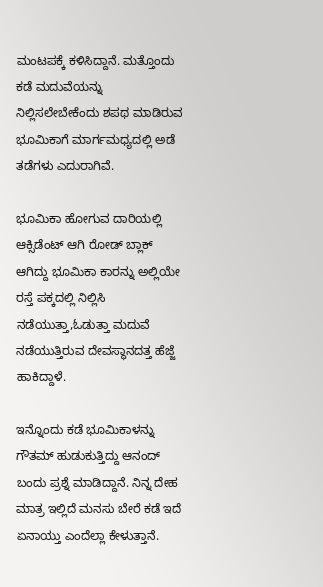ಮಂಟಪಕ್ಕೆ ಕಳಿಸಿದ್ದಾನೆ. ಮತ್ತೊಂದು ಕಡೆ ಮದುವೆಯನ್ನು ನಿಲ್ಲಿಸಲೇಬೇಕೆಂದು ಶಪಥ ಮಾಡಿರುವ ಭೂಮಿಕಾಗೆ ಮಾರ್ಗಮಧ್ಯದಲ್ಲಿ ಅಡೆ ತಡೆಗಳು ಎದುರಾಗಿವೆ.

ಭೂಮಿಕಾ ಹೋಗುವ ದಾರಿಯಲ್ಲಿ ಆಕ್ಸಿಡೆಂಟ್ ಆಗಿ ರೋಡ್ ಬ್ಲಾಕ್ ಆಗಿದ್ದು ಭೂಮಿಕಾ ಕಾರನ್ನು ಅಲ್ಲಿಯೇ ರಸ್ತೆ ಪಕ್ಕದಲ್ಲಿ ನಿಲ್ಲಿಸಿ ನಡೆಯುತ್ತಾ,ಓಡುತ್ತಾ ಮದುವೆ ನಡೆಯುತ್ತಿರುವ ದೇವಸ್ಥಾನದತ್ತ ಹೆಜ್ಜೆ ಹಾಕಿದ್ದಾಳೆ.

ಇನ್ನೊಂದು ಕಡೆ ಭೂಮಿಕಾಳನ್ನು ಗೌತಮ್ ಹುಡುಕುತ್ತಿದ್ದು ಆನಂದ್ ಬಂದು ಪ್ರಶ್ನೆ‌ ಮಾಡಿದ್ದಾನೆ. ನಿನ್ನ ದೇಹ ಮಾತ್ರ ಇಲ್ಲಿದೆ ಮನಸು ಬೇರೆ ಕಡೆ ಇದೆ ಏನಾಯ್ತು ಎಂದೆಲ್ಲಾ ಕೇಳುತ್ತಾನೆ.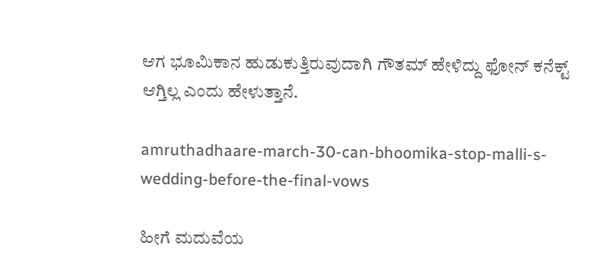ಆಗ ಭೂಮಿಕಾನ ಹುಡುಕುತ್ತಿರುವುದಾಗಿ ಗೌತಮ್ ಹೇಳಿದ್ದು ಫೋನ್ ಕನೆಕ್ಟ್ ಆಗ್ತಿಲ್ಲ ಎಂದು ಹೇಳುತ್ತಾನೆ.

amruthadhaare-march-30-can-bhoomika-stop-malli-s-wedding-before-the-final-vows

ಹೀಗೆ ಮದುವೆಯ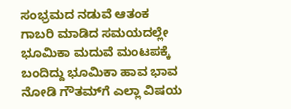ಸಂಭ್ರಮದ ನಡುವೆ ಆತಂಕ ಗಾಬರಿ ಮಾಡಿದ ಸಮಯದಲ್ಲೇ ಭೂಮಿಕಾ ಮದುವೆ ಮಂಟಪಕ್ಕೆ ಬಂದಿದ್ದು ಭೂಮಿಕಾ ಹಾವ ಭಾವ ನೋಡಿ ಗೌತಮ್‌ಗೆ ಎಲ್ಲಾ ವಿಷಯ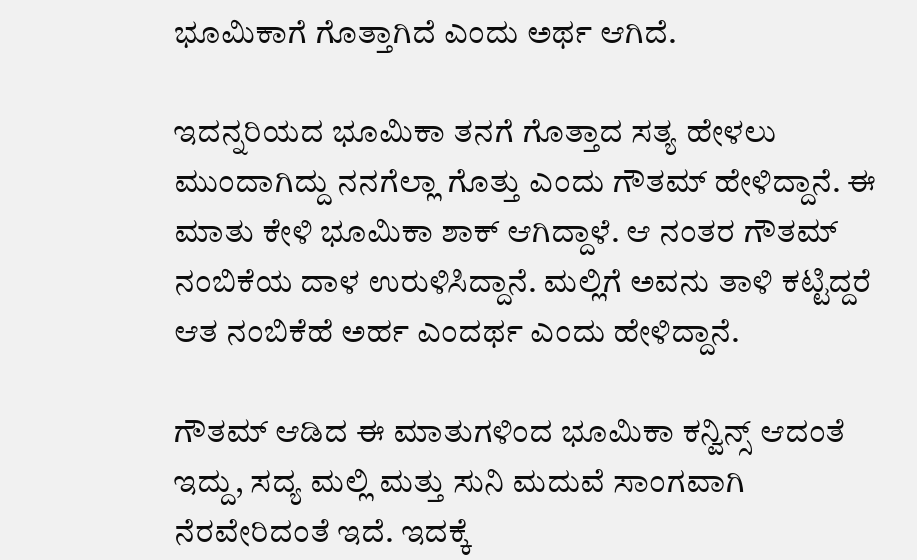ಭೂಮಿಕಾಗೆ ಗೊತ್ತಾಗಿದೆ ಎಂದು ಅರ್ಥ ಆಗಿದೆ.

ಇದನ್ನರಿಯದ ಭೂಮಿಕಾ ತನಗೆ ಗೊತ್ತಾದ ಸತ್ಯ ಹೇಳಲು ಮುಂದಾಗಿದ್ದು ನನಗೆಲ್ಲಾ ಗೊತ್ತು ಎಂದು ಗೌತಮ್ ಹೇಳಿದ್ದಾನೆ. ಈ ಮಾತು ಕೇಳಿ ಭೂಮಿಕಾ ಶಾಕ್ ಆಗಿದ್ದಾಳೆ. ಆ ನಂತರ ಗೌತಮ್ ನಂಬಿಕೆಯ ದಾಳ ಉರುಳಿಸಿದ್ದಾನೆ. ಮಲ್ಲಿಗೆ ಅವನು ತಾಳಿ ಕಟ್ಟಿದ್ದರೆ ಆತ ನಂಬಿಕೆಹೆ ಅರ್ಹ ಎಂದರ್ಥ ಎಂದು ಹೇಳಿದ್ದಾನೆ.

ಗೌತಮ್ ಆಡಿದ ಈ ಮಾತುಗಳಿಂದ ಭೂಮಿಕಾ ಕನ್ವಿನ್ಸ್ ಆದಂತೆ ಇದ್ದು, ಸದ್ಯ ಮಲ್ಲಿ ಮತ್ತು ಸುನಿ ಮದುವೆ ಸಾಂಗವಾಗಿ ನೆರವೇರಿದಂತೆ ಇದೆ. ಇದಕ್ಕೆ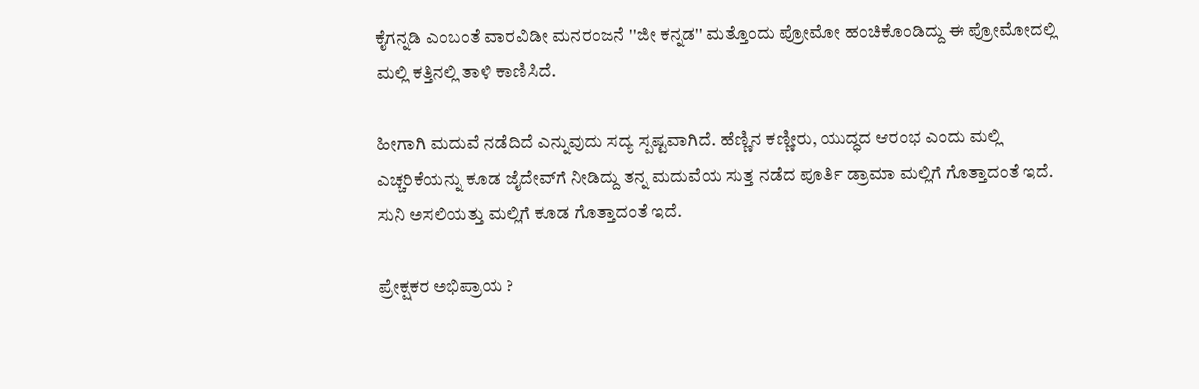ಕೈಗನ್ನಡಿ ಎಂಬಂತೆ ವಾರವಿಡೀ ಮನರಂಜನೆ ''ಜೀ ಕನ್ನಡ'' ಮತ್ತೊಂದು ಪ್ರೋಮೋ ಹಂಚಿಕೊಂಡಿದ್ದು ಈ ಪ್ರೋಮೋದಲ್ಲಿ ಮಲ್ಲಿ ಕತ್ತಿನಲ್ಲಿ ತಾಳಿ ಕಾಣಿಸಿದೆ.

ಹೀಗಾಗಿ ಮದುವೆ ನಡೆದಿದೆ ಎನ್ನುವುದು ಸದ್ಯ ಸ್ಪಷ್ಟವಾಗಿದೆ. ಹೆಣ್ಣಿನ ಕಣ್ಣೀರು, ಯುದ್ಧದ ಆರಂಭ ಎಂದು ಮಲ್ಲಿ ಎಚ್ಚರಿಕೆಯನ್ನು ಕೂಡ ಜೈದೇವ್‌ಗೆ ನೀಡಿದ್ದು ತನ್ನ ಮದುವೆಯ ಸುತ್ತ ನಡೆದ ಪೂರ್ತಿ ಡ್ರಾಮಾ ಮಲ್ಲಿಗೆ ಗೊತ್ತಾದಂತೆ ಇದೆ. ಸುನಿ ಅಸಲಿಯತ್ತು ಮಲ್ಲಿಗೆ ಕೂಡ ಗೊತ್ತಾದಂತೆ ಇದೆ.

ಪ್ರೇಕ್ಷಕರ ಅಭಿಪ್ರಾಯ ?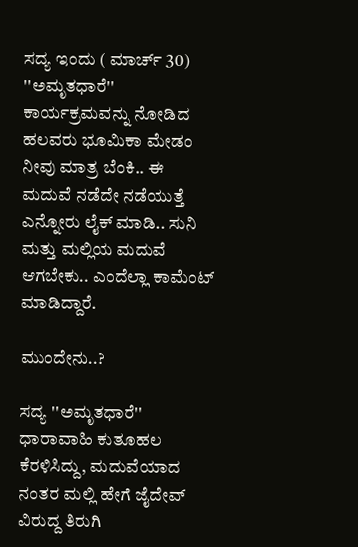ಸದ್ಯ ಇಂದು ( ಮಾರ್ಚ್ 30) ''ಅಮೃತಧಾರೆ'' ಕಾರ್ಯಕ್ರಮವನ್ನು ನೋಡಿದ ಹಲವರು ಭೂಮಿಕಾ ಮೇಡಂ ನೀವು ಮಾತ್ರ ಬೆಂಕಿ.. ಈ ಮದುವೆ ನಡೆದೇ ನಡೆಯುತ್ತೆ ಎನ್ನೋರು ಲೈಕ್ ಮಾಡಿ.. ಸುನಿ ಮತ್ತು ಮಲ್ಲಿಯ ಮದುವೆ ಆಗಬೇಕು.. ಎಂದೆಲ್ಲಾ ಕಾಮೆಂಟ್ ಮಾಡಿದ್ದಾರೆ.

ಮುಂದೇನು..?

ಸದ್ಯ ''ಅಮೃತಧಾರೆ'' ಧಾರಾವಾಹಿ ಕುತೂಹಲ ಕೆರಳಿಸಿದ್ದು, ಮದುವೆಯಾದ ನಂತರ ಮಲ್ಲಿ ಹೇಗೆ ಜೈದೇವ್ ವಿರುದ್ದ ತಿರುಗಿ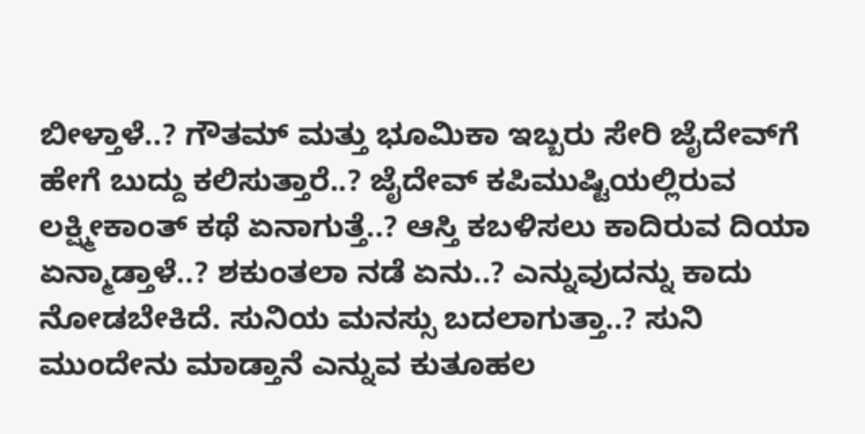ಬೀಳ್ತಾಳೆ..? ಗೌತಮ್ ಮತ್ತು ಭೂಮಿಕಾ ಇಬ್ಬರು ಸೇರಿ ಜೈದೇವ್‌ಗೆ ಹೇಗೆ ಬುದ್ದು ಕಲಿಸುತ್ತಾರೆ..? ಜೈದೇವ್ ಕಪಿಮುಷ್ಟಿಯಲ್ಲಿರುವ ಲಕ್ಷ್ಮೀಕಾಂತ್ ಕಥೆ ಏನಾಗುತ್ತೆ..? ಆಸ್ತಿ ಕಬಳಿಸಲು ಕಾದಿರುವ ದಿಯಾ ಏನ್ಮಾಡ್ತಾಳೆ..? ಶಕುಂತಲಾ ನಡೆ ಏನು..? ಎನ್ನುವುದನ್ನು ಕಾದು ನೋಡಬೇಕಿದೆ. ಸುನಿಯ ಮನಸ್ಸು ಬದಲಾಗುತ್ತಾ..? ಸುನಿ ಮುಂದೇನು ಮಾಡ್ತಾನೆ ಎನ್ನುವ ಕುತೂಹಲ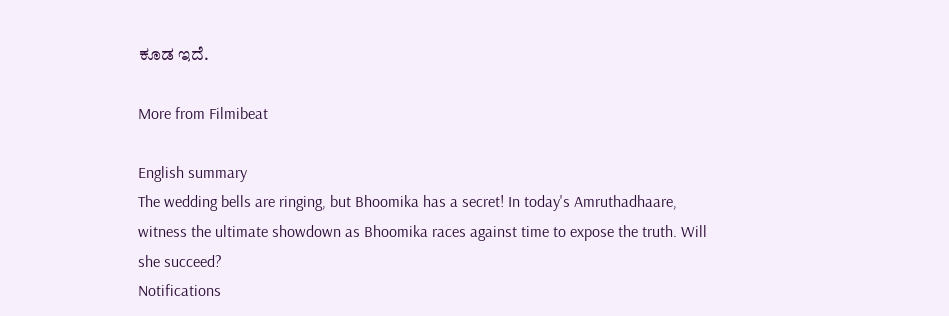ಕೂಡ ಇದೆ.

More from Filmibeat

English summary
The wedding bells are ringing, but Bhoomika has a secret! In today's Amruthadhaare, witness the ultimate showdown as Bhoomika races against time to expose the truth. Will she succeed?
Notifications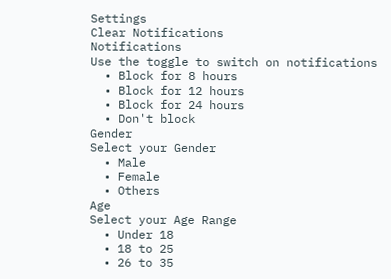Settings
Clear Notifications
Notifications
Use the toggle to switch on notifications
  • Block for 8 hours
  • Block for 12 hours
  • Block for 24 hours
  • Don't block
Gender
Select your Gender
  • Male
  • Female
  • Others
Age
Select your Age Range
  • Under 18
  • 18 to 25
  • 26 to 35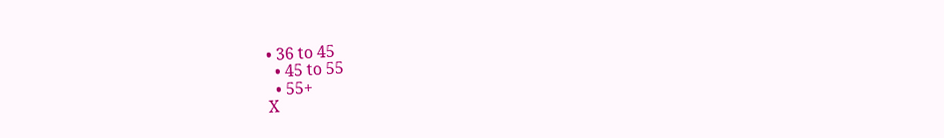• 36 to 45
  • 45 to 55
  • 55+
X